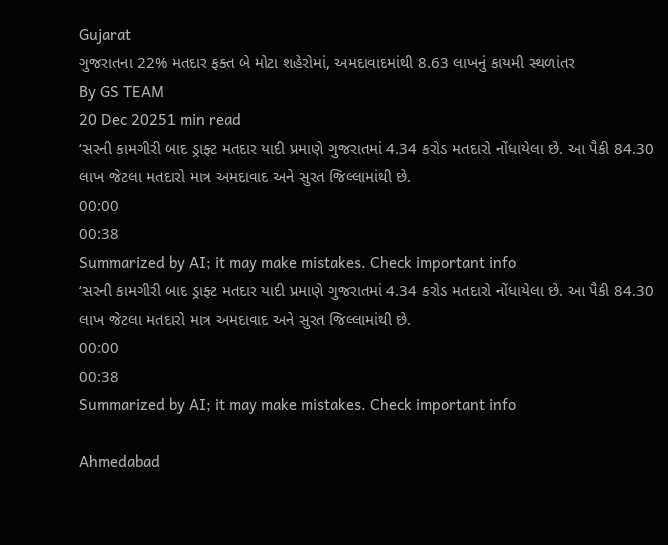Gujarat
ગુજરાતના 22% મતદાર ફક્ત બે મોટા શહેરોમાં, અમદાવાદમાંથી 8.63 લાખનું કાયમી સ્થળાંતર
By GS TEAM
20 Dec 20251 min read
‘સરની કામગીરી બાદ ડ્રાફ્ટ મતદાર યાદી પ્રમાણે ગુજરાતમાં 4.34 કરોડ મતદારો નોંધાયેલા છે. આ પૈકી 84.30 લાખ જેટલા મતદારો માત્ર અમદાવાદ અને સુરત જિલ્લામાંથી છે.
00:00
00:38
Summarized by AI; it may make mistakes. Check important info
‘સરની કામગીરી બાદ ડ્રાફ્ટ મતદાર યાદી પ્રમાણે ગુજરાતમાં 4.34 કરોડ મતદારો નોંધાયેલા છે. આ પૈકી 84.30 લાખ જેટલા મતદારો માત્ર અમદાવાદ અને સુરત જિલ્લામાંથી છે.
00:00
00:38
Summarized by AI; it may make mistakes. Check important info

Ahmedabad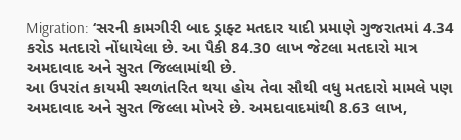Migration: ‘સરની કામગીરી બાદ ડ્રાફ્ટ મતદાર યાદી પ્રમાણે ગુજરાતમાં 4.34 કરોડ મતદારો નોંધાયેલા છે. આ પૈકી 84.30 લાખ જેટલા મતદારો માત્ર અમદાવાદ અને સુરત જિલ્લામાંથી છે.
આ ઉપરાંત કાયમી સ્થળાંતરિત થયા હોય તેવા સૌથી વધુ મતદારો મામલે પણ અમદાવાદ અને સુરત જિલ્લા મોખરે છે. અમદાવાદમાંથી 8.63 લાખ,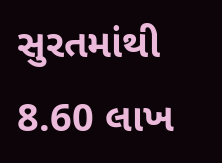સુરતમાંથી 8.60 લાખ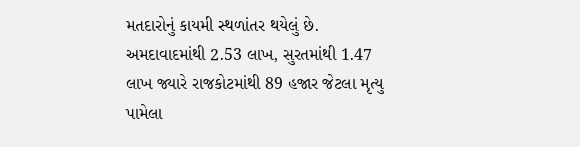મતદારોનું કાયમી સ્થળાંતર થયેલું છે. અમદાવાદમાંથી 2.53 લાખ, સુરતમાંથી 1.47 લાખ જ્યારે રાજકોટમાંથી 89 હજાર જેટલા મૃત્યુ પામેલા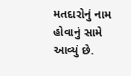મતદારોનું નામ હોવાનું સામે આવ્યું છે.